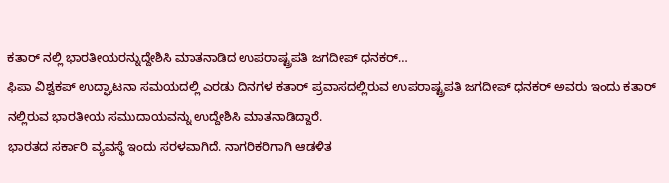ಕತಾರ್ ನಲ್ಲಿ ಭಾರತೀಯರನ್ನುದ್ದೇಶಿಸಿ ಮಾತನಾಡಿದ ಉಪರಾಷ್ಟ್ರಪತಿ ಜಗದೀಪ್ ಧನಕರ್…
ಫಿಪಾ ವಿಶ್ವಕಪ್ ಉದ್ಘಾಟನಾ ಸಮಯದಲ್ಲಿ ಎರಡು ದಿನಗಳ ಕತಾರ್ ಪ್ರವಾಸದಲ್ಲಿರುವ ಉಪರಾಷ್ಟ್ರಪತಿ ಜಗದೀಪ್ ಧನಕರ್ ಅವರು ಇಂದು ಕತಾರ್ ನಲ್ಲಿರುವ ಭಾರತೀಯ ಸಮುದಾಯವನ್ನು ಉದ್ದೇಶಿಸಿ ಮಾತನಾಡಿದ್ದಾರೆ.
ಭಾರತದ ಸರ್ಕಾರಿ ವ್ಯವಸ್ಥೆ ಇಂದು ಸರಳವಾಗಿದೆ. ನಾಗರಿಕರಿಗಾಗಿ ಆಡಳಿತ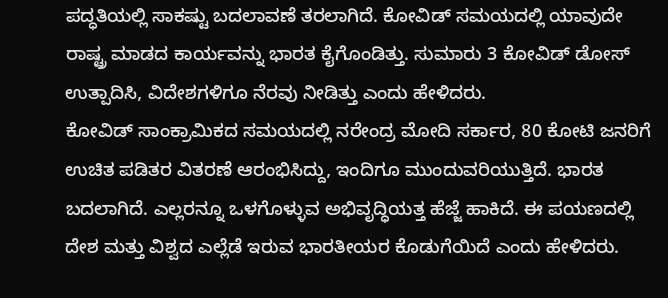ಪದ್ಧತಿಯಲ್ಲಿ ಸಾಕಷ್ಟು ಬದಲಾವಣೆ ತರಲಾಗಿದೆ. ಕೋವಿಡ್ ಸಮಯದಲ್ಲಿ ಯಾವುದೇ ರಾಷ್ಟ್ರ ಮಾಡದ ಕಾರ್ಯವನ್ನು ಭಾರತ ಕೈಗೊಂಡಿತ್ತು. ಸುಮಾರು 3 ಕೋವಿಡ್ ಡೋಸ್ ಉತ್ಪಾದಿಸಿ, ವಿದೇಶಗಳಿಗೂ ನೆರವು ನೀಡಿತ್ತು ಎಂದು ಹೇಳಿದರು.
ಕೋವಿಡ್ ಸಾಂಕ್ರಾಮಿಕದ ಸಮಯದಲ್ಲಿ ನರೇಂದ್ರ ಮೋದಿ ಸರ್ಕಾರ, 80 ಕೋಟಿ ಜನರಿಗೆ ಉಚಿತ ಪಡಿತರ ವಿತರಣೆ ಆರಂಭಿಸಿದ್ದು, ಇಂದಿಗೂ ಮುಂದುವರಿಯುತ್ತಿದೆ. ಭಾರತ ಬದಲಾಗಿದೆ. ಎಲ್ಲರನ್ನೂ ಒಳಗೊಳ್ಳುವ ಅಭಿವೃದ್ಧಿಯತ್ತ ಹೆಜ್ಜೆ ಹಾಕಿದೆ. ಈ ಪಯಣದಲ್ಲಿ ದೇಶ ಮತ್ತು ವಿಶ್ವದ ಎಲ್ಲೆಡೆ ಇರುವ ಭಾರತೀಯರ ಕೊಡುಗೆಯಿದೆ ಎಂದು ಹೇಳಿದರು.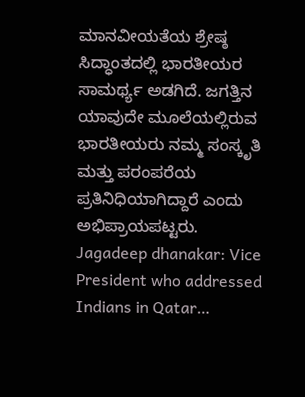ಮಾನವೀಯತೆಯ ಶ್ರೇಷ್ಠ ಸಿದ್ಧಾಂತದಲ್ಲಿ ಭಾರತೀಯರ ಸಾಮರ್ಥ್ಯ ಅಡಗಿದೆ. ಜಗತ್ತಿನ ಯಾವುದೇ ಮೂಲೆಯಲ್ಲಿರುವ ಭಾರತೀಯರು ನಮ್ಮ ಸಂಸ್ಕೃತಿ ಮತ್ತು ಪರಂಪರೆಯ ಪ್ರತಿನಿಧಿಯಾಗಿದ್ದಾರೆ ಎಂದು ಅಭಿಪ್ರಾಯಪಟ್ಟರು.
Jagadeep dhanakar: Vice President who addressed Indians in Qatar…